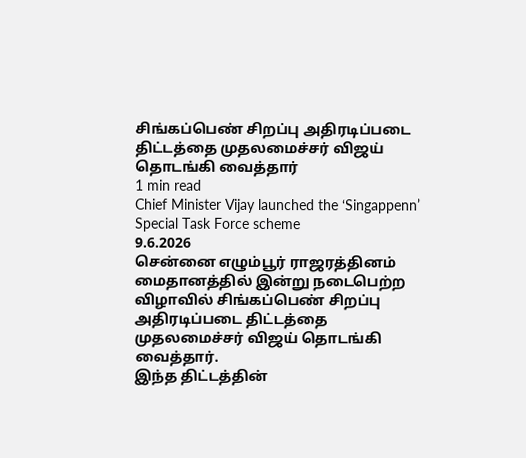சிங்கப்பெண் சிறப்பு அதிரடிப்படை திட்டத்தை முதலமைச்சர் விஜய் தொடங்கி வைத்தார்
1 min read
Chief Minister Vijay launched the ‘Singappenn’ Special Task Force scheme
9.6.2026
சென்னை எழும்பூர் ராஜரத்தினம் மைதானத்தில் இன்று நடைபெற்ற விழாவில் சிங்கப்பெண் சிறப்பு அதிரடிப்படை திட்டத்தை முதலமைச்சர் விஜய் தொடங்கி வைத்தார்.
இந்த திட்டத்தின்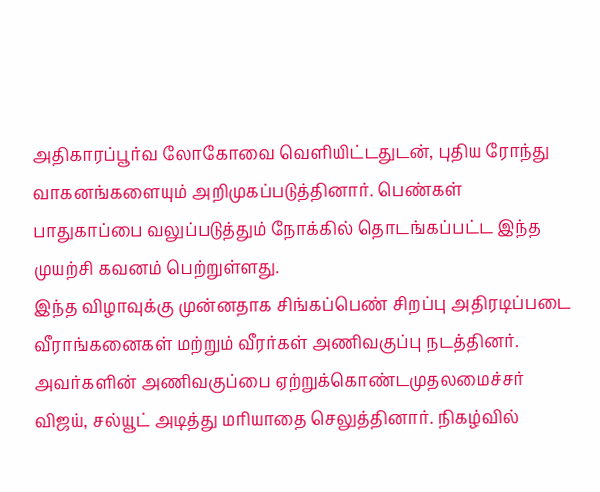அதிகாரப்பூர்வ லோகோவை வெளியிட்டதுடன், புதிய ரோந்து வாகனங்களையும் அறிமுகப்படுத்தினார். பெண்கள் பாதுகாப்பை வலுப்படுத்தும் நோக்கில் தொடங்கப்பட்ட இந்த முயற்சி கவனம் பெற்றுள்ளது.
இந்த விழாவுக்கு முன்னதாக சிங்கப்பெண் சிறப்பு அதிரடிப்படை வீராங்கனைகள் மற்றும் வீரர்கள் அணிவகுப்பு நடத்தினர். அவர்களின் அணிவகுப்பை ஏற்றுக்கொண்டமுதலமைச்சர் விஜய், சல்யூட் அடித்து மரியாதை செலுத்தினார். நிகழ்வில்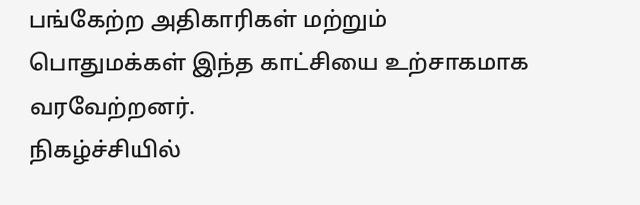பங்கேற்ற அதிகாரிகள் மற்றும் பொதுமக்கள் இந்த காட்சியை உற்சாகமாக வரவேற்றனர்.
நிகழ்ச்சியில்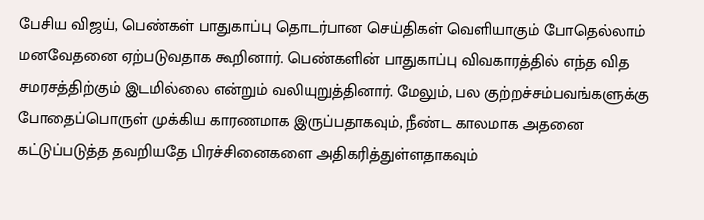பேசிய விஜய், பெண்கள் பாதுகாப்பு தொடர்பான செய்திகள் வெளியாகும் போதெல்லாம் மனவேதனை ஏற்படுவதாக கூறினார். பெண்களின் பாதுகாப்பு விவகாரத்தில் எந்த வித சமரசத்திற்கும் இடமில்லை என்றும் வலியுறுத்தினார். மேலும், பல குற்றச்சம்பவங்களுக்கு போதைப்பொருள் முக்கிய காரணமாக இருப்பதாகவும், நீண்ட காலமாக அதனை கட்டுப்படுத்த தவறியதே பிரச்சினைகளை அதிகரித்துள்ளதாகவும்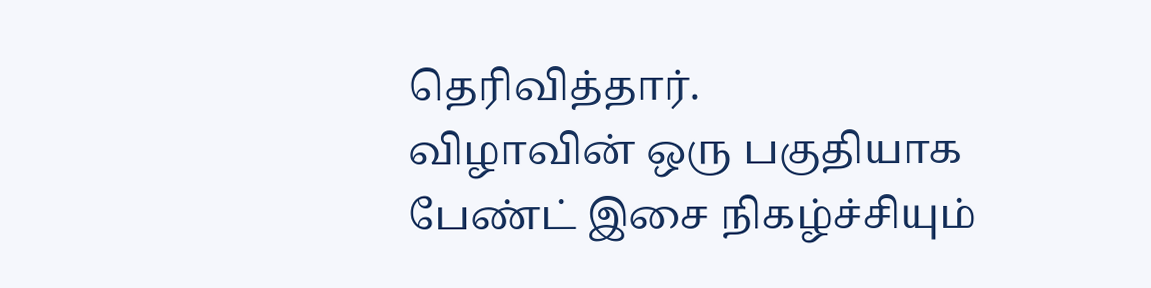தெரிவித்தார்.
விழாவின் ஒரு பகுதியாக பேண்ட் இசை நிகழ்ச்சியும்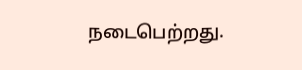நடைபெற்றது.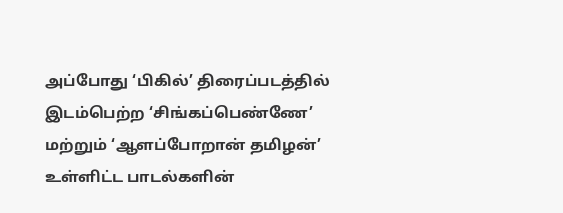அப்போது ‘பிகில்’ திரைப்படத்தில் இடம்பெற்ற ‘சிங்கப்பெண்ணே’ மற்றும் ‘ஆளப்போறான் தமிழன்’ உள்ளிட்ட பாடல்களின்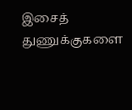இசைத் துணுக்குகளை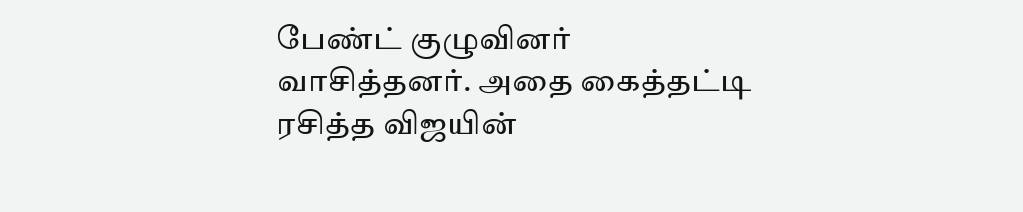பேண்ட் குழுவினர் வாசித்தனர். அதை கைத்தட்டி ரசித்த விஜயின்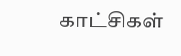காட்சிகள்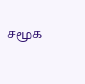சமூக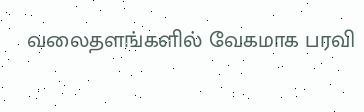வலைதளங்களில் வேகமாக பரவி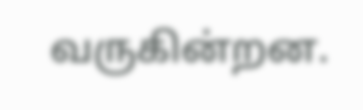வருகின்றன.